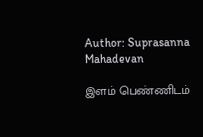Author: Suprasanna Mahadevan

இளம் பெண்ணிடம்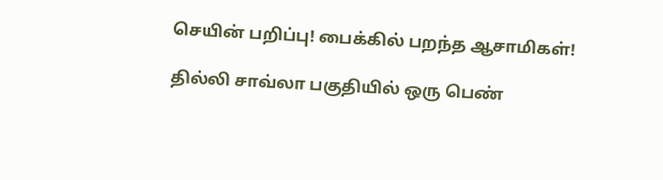செயின் பறிப்பு! பைக்கில் பறந்த ஆசாமிகள்!

தில்லி சாவ்லா பகுதியில் ஒரு பெண்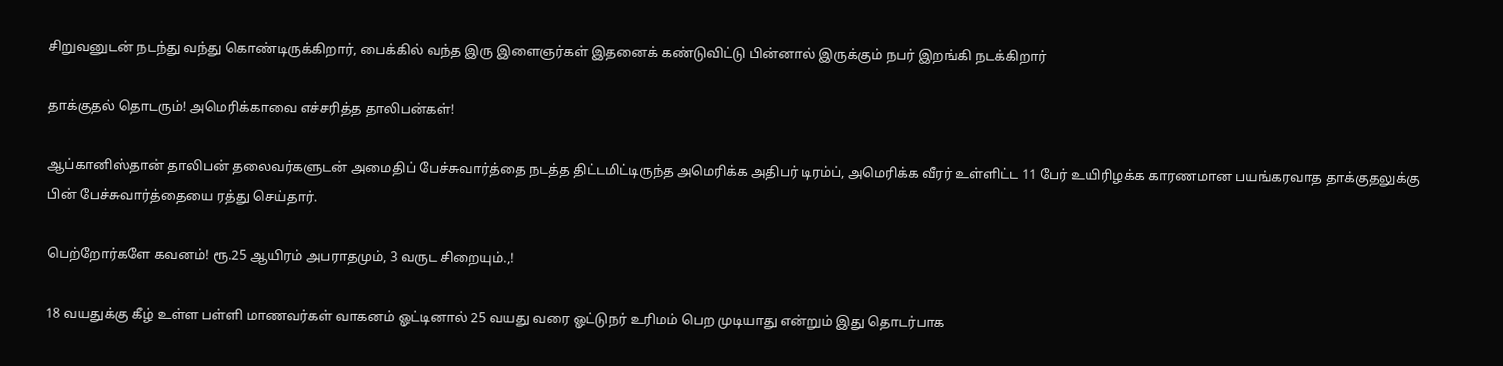சிறுவனுடன் நடந்து வந்து கொண்டிருக்கிறார், பைக்கில் வந்த இரு இளைஞர்கள் இதனைக் கண்டுவிட்டு பின்னால் இருக்கும் நபர் இறங்கி நடக்கிறார்

தாக்குதல் தொடரும்! அமெரிக்காவை எச்சரித்த தாலிபன்கள்!

ஆப்கானிஸ்தான் தாலிபன் தலைவர்களுடன் அமைதிப் பேச்சுவார்த்தை நடத்த திட்டமிட்டிருந்த அமெரிக்க அதிபர் டிரம்ப், அமெரிக்க வீரர் உள்ளிட்ட 11 பேர் உயிரிழக்க காரணமான பயங்கரவாத தாக்குதலுக்கு பின் பேச்சுவார்த்தையை ரத்து செய்தார்.

பெற்றோர்களே கவனம்! ரூ.25 ஆயிரம் அபராதமும், 3 வருட சிறையும்.,!

18 வயதுக்கு கீழ் உள்ள பள்ளி மாணவர்கள் வாகனம் ஓட்டினால் 25 வயது வரை ஓட்டுநர் உரிமம் பெற முடியாது என்றும் இது தொடர்பாக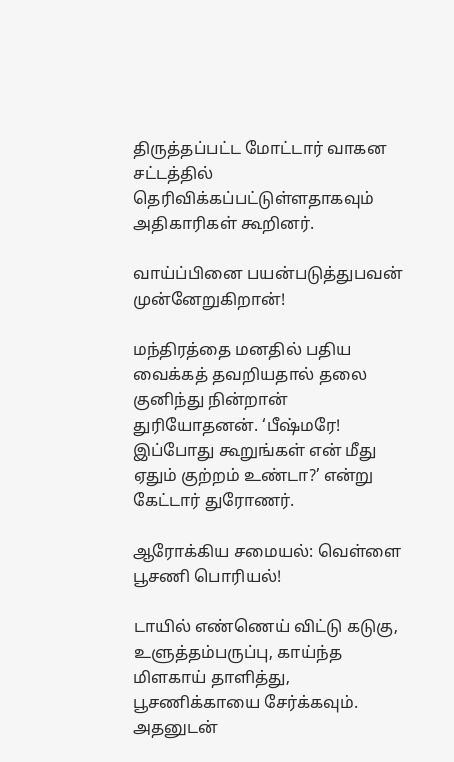திருத்தப்பட்ட மோட்டார் வாகன சட்டத்தில் தெரிவிக்கப்பட்டுள்ளதாகவும் அதிகாரிகள் கூறினர்.

வாய்ப்பினை பயன்படுத்துபவன் முன்னேறுகிறான்!

மந்திரத்தை மனதில் பதிய வைக்கத் தவறியதால் தலை குனிந்து நின்றான் துரியோதனன். ‘பீஷ்மரே! இப்போது கூறுங்கள் என் மீது ஏதும் குற்றம் உண்டா?’ என்று கேட்டார் துரோணர்.

ஆரோக்கிய சமையல்: வெள்ளை பூசணி பொரியல்!

டாயில் எண்ணெய் விட்டு கடுகு, உளுத்தம்பருப்பு, காய்ந்த மிளகாய் தாளித்து, பூசணிக்காயை சேர்க்கவும். அதனுடன்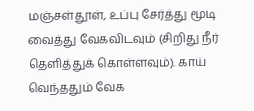மஞ்சள்தூள், உப்பு சேர்த்து மூடி வைத்து வேகவிடவும் (சிறிது நீர் தெளித்துக் கொள்ளவும்). காய் வெந்ததும் வேக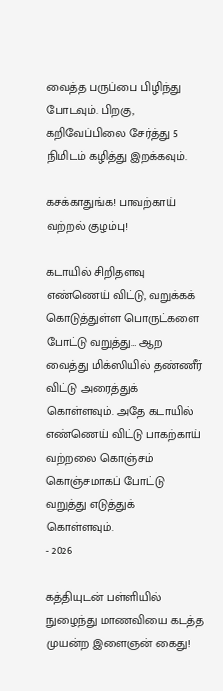வைத்த பருப்பை பிழிந்து போடவும். பிறகு, கறிவேப்பிலை சேர்த்து 5 நிமிடம் கழித்து இறக்கவும்.

கசக்காதுங்க! பாவற்காய் வற்றல் குழம்பு!

கடாயில் சிறிதளவு எண்ணெய் விட்டு, வறுக்கக் கொடுத்துள்ள பொருட்களை போட்டு வறுத்து… ஆற வைத்து மிக்ஸியில் தண்ணீர் விட்டு அரைத்துக் கொள்ளவும். அதே கடாயில் எண்ணெய் விட்டு பாகற்காய் வற்றலை கொஞ்சம் கொஞ்சமாகப் போட்டு வறுத்து எடுத்துக் கொள்ளவும்.
- 2026

கத்தியுடன் பள்ளியில் நுழைந்து மாணவியை கடத்த முயன்ற இளைஞன் கைது!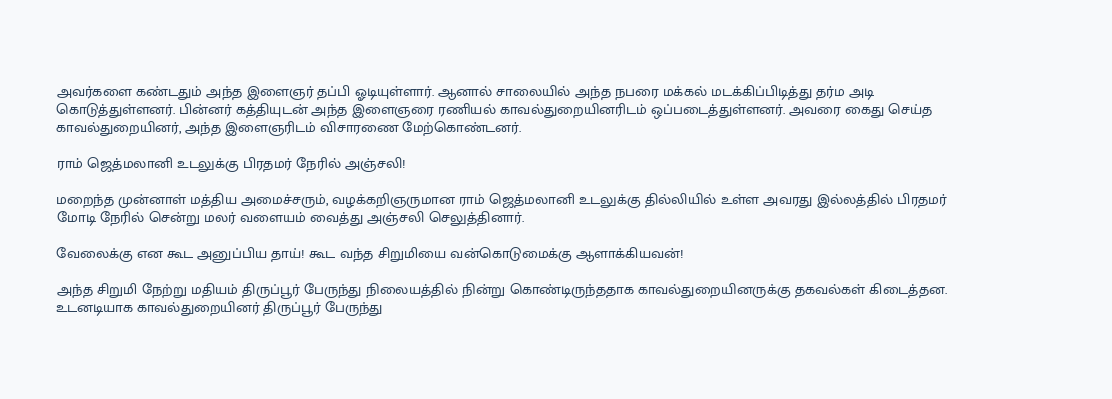அவர்களை கண்டதும் அந்த இளைஞர் தப்பி ஓடியுள்ளார். ஆனால் சாலையில் அந்த நபரை மக்கல் மடக்கிப்பிடித்து தர்ம அடி கொடுத்துள்ளனர். பின்னர் கத்தியுடன் அந்த இளைஞரை ரணியல் காவல்துறையினரிடம் ஒப்படைத்துள்ளனர். அவரை கைது செய்த காவல்துறையினர், அந்த இளைஞரிடம் விசாரணை மேற்கொண்டனர்.

ராம் ஜெத்மலானி உடலுக்கு பிரதமர் நேரில் அஞ்சலி!

மறைந்த முன்னாள் மத்திய அமைச்சரும், வழக்கறிஞருமான ராம் ஜெத்மலானி உடலுக்கு தில்லியில் உள்ள அவரது இல்லத்தில் பிரதமர் மோடி நேரில் சென்று மலர் வளையம் வைத்து அஞ்சலி செலுத்தினார்.

வேலைக்கு என கூட அனுப்பிய தாய்! கூட வந்த சிறுமியை வன்கொடுமைக்கு ஆளாக்கியவன்!

அந்த சிறுமி நேற்று மதியம் திருப்பூர் பேருந்து நிலையத்தில் நின்று கொண்டிருந்ததாக காவல்துறையினருக்கு தகவல்கள் கிடைத்தன. உடனடியாக காவல்துறையினர் திருப்பூர் பேருந்து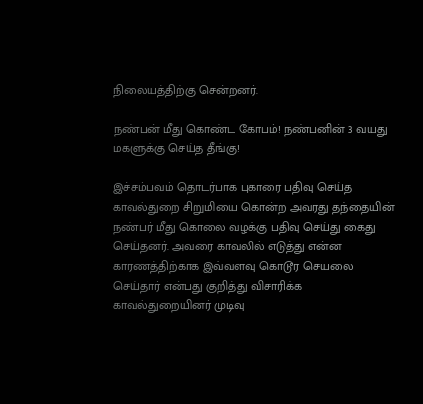நிலையத்திற்கு சென்றனர்.

நண்பன் மீது கொண்ட கோபம்! நண்பனின் 3 வயது மகளுக்கு செய்த தீங்கு!

இச்சம்பவம் தொடர்பாக புகாரை பதிவு செய்த காவல்துறை சிறுமியை கொன்ற அவரது தந்தையின் நண்பர் மீது கொலை வழக்கு பதிவு செய்து கைது செய்தனர். அவரை காவலில் எடுத்து என்ன காரணத்திற்காக இவ்வளவு கொடூர செயலை செய்தார் என்பது குறித்து விசாரிக்க காவல்துறையினர் முடிவு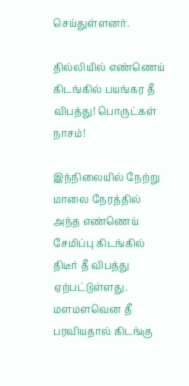செய்துள்ளனர்.

தில்லியில் எண்ணெய் கிடங்கில் பயங்கர தீ விபத்து! பொருட்கள் நாசம்!

இந்நிலையில் நேற்று மாலை நேரத்தில் அந்த எண்ணெய் சேமிப்பு கிடங்கில் திடீர் தீ விபத்து ஏற்பட்டுள்ளது. மளமளவென தீ பரவியதால் கிடங்கு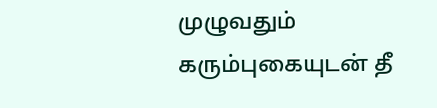முழுவதும் கரும்புகையுடன் தீ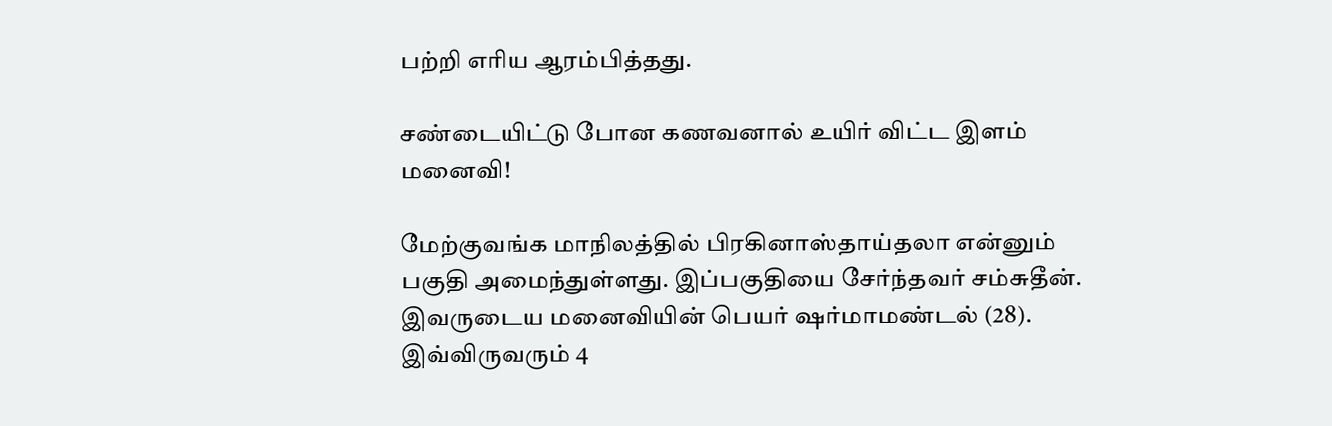பற்றி எரிய ஆரம்பித்தது.

சண்டையிட்டு போன கணவனால் உயிர் விட்ட இளம் மனைவி!

மேற்குவங்க மாநிலத்தில் பிரகினாஸ்தாய்தலா என்னும் பகுதி அமைந்துள்ளது. இப்பகுதியை சேர்ந்தவர் சம்சுதீன். இவருடைய மனைவியின் பெயர் ஷர்மாமண்டல் (28). இவ்விருவரும் 4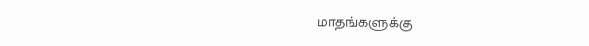மாதங்களுக்கு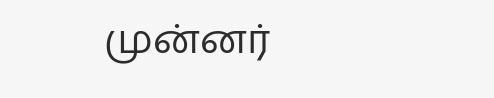முன்னர்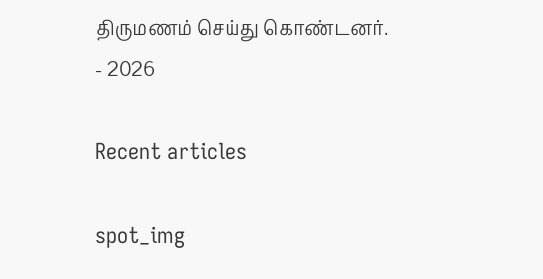திருமணம் செய்து கொண்டனர்.
- 2026

Recent articles

spot_img